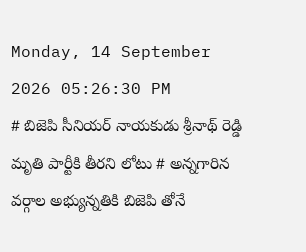Monday, 14 September 2026 05:26:30 PM
# బిజెపి సీనియర్ నాయకుడు శ్రీనాథ్ రెడ్డి మృతి పార్టీకి తీరని లోటు # అన్నగారిన వర్గాల అభ్యున్నతికి బిజెపి తోనే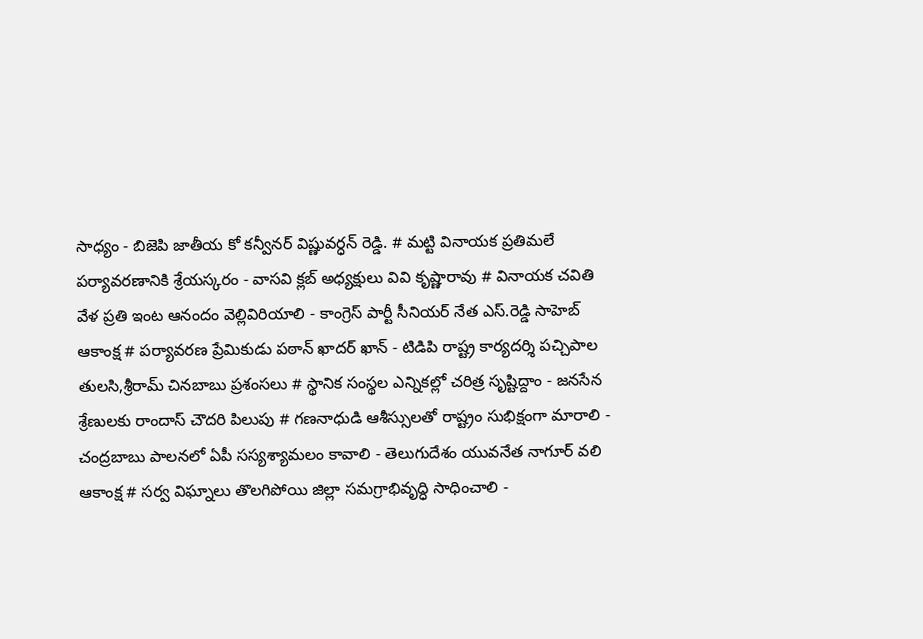సాధ్యం - బిజెపి జాతీయ కో కన్వీనర్ విష్ణువర్ధన్ రెడ్డి. # మట్టి వినాయక ప్రతిమలే పర్యావరణానికి శ్రేయస్కరం - వాసవి క్లబ్ అధ్యక్షులు వివి కృష్ణారావు # వినాయక చవితి వేళ ప్రతి ఇంట ఆనందం వెల్లివిరియాలి - కాంగ్రెస్ పార్టీ సీనియర్ నేత ఎస్.రెడ్డి సాహెబ్ ఆకాంక్ష # పర్యావరణ ప్రేమికుడు పఠాన్ ఖాదర్ ఖాన్ - టిడిపి రాష్ట్ర కార్యదర్శి పచ్చిపాల తులసి,శ్రీరామ్ చినబాబు ప్రశంసలు # స్థానిక సంస్థల ఎన్నికల్లో చరిత్ర సృష్టిద్దాం - జనసేన శ్రేణులకు రాందాస్ చౌదరి పిలుపు # గణనాధుడి ఆశీస్సులతో రాష్ట్రం సుభిక్షంగా మారాలి - చంద్రబాబు పాలనలో ఏపీ సస్యశ్యామలం కావాలి - తెలుగుదేశం యువనేత నాగూర్ వలి ఆకాంక్ష # సర్వ విఘ్నాలు తొలగిపోయి జిల్లా సమగ్రాభివృద్ధి సాధించాలి -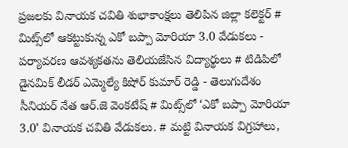ప్రజలకు వినాయక చవితి శుభాకాంక్షలు తెలిపిన జిల్లా కలెక్టర్ # మిట్స్‌లో ఆకట్టుకున్న ఎకో బప్పా మోరియా 3.0 వేడుకలు - పర్యావరణ ఆవశ్యకతను తెలియజేసిన విద్యార్థులు # టిడిపిలో డైనమిక్ లీడర్ ఎమ్మెల్యే కిషోర్ కుమార్ రెడ్డి - తెలుగుదేశం సీనియర్ నేత ఆర్.జె వెంకటేష్ # మిట్స్‌లో ‘ఎకో బప్పా మోరియా 3.0’ వినాయక చవితి వేడుకలు. # మట్టి వినాయక విగ్రహాలు,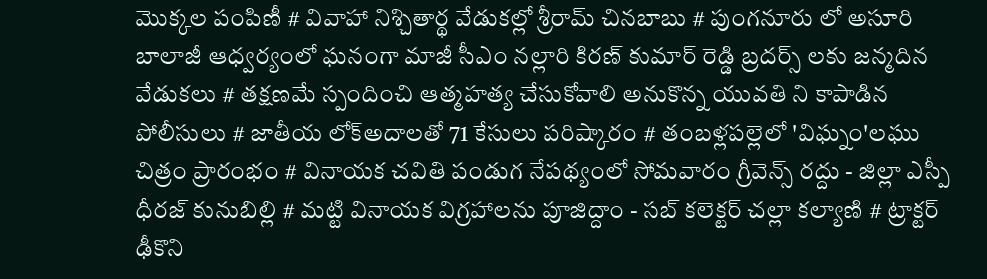మొక్కల పంపిణీ # వివాహా నిశ్చితార్థ వేడుకల్లో శ్రీరామ్ చినబాబు # పుంగనూరు లో అసూరి బాలాజీ ఆధ్వర్యంలో ఘనంగా మాజీ సీఎం నల్లారి కిరణ్ కుమార్ రెడ్డి బ్రదర్స్ లకు జన్మదిన వేడుకలు # తక్షణమే స్పందించి ఆత్మహత్య చేసుకోవాలి అనుకొన్న యువతి ని కాపాడిన పోలీసులు # జాతీయ లోక్అదాలతో 71 కేసులు పరిష్కారం # తంబళ్లపల్లెలో 'విఘ్నం'లఘు చిత్రం ప్రారంభం # వినాయక చవితి పండుగ నేపథ్యంలో సోమవారం గ్రీవెన్స్ రద్దు - జిల్లా ఎస్పీ ధీరజ్ కునుబిల్లి # మట్టి వినాయక విగ్రహాలను పూజిద్దాం - సబ్ కలెక్టర్ చల్లా కల్యాణి # ట్రాక్టర్ ఢీకొని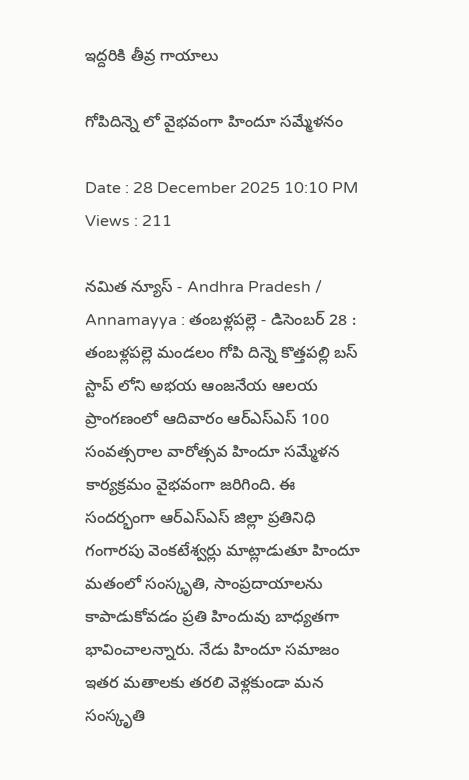ఇద్దరికి తీవ్ర గాయాలు

గోపిదిన్నె లో వైభవంగా హిందూ సమ్మేళనం

Date : 28 December 2025 10:10 PM Views : 211

నమిత న్యూస్ - Andhra Pradesh / Annamayya : తంబళ్లపల్లె - డిసెంబర్ 28 : తంబళ్లపల్లె మండలం గోపి దిన్నె కొత్తపల్లి బస్ స్టాప్ లోని అభయ ఆంజనేయ ఆలయ ప్రాంగణంలో ఆదివారం ఆర్ఎస్ఎస్ 100 సంవత్సరాల వారోత్సవ హిందూ సమ్మేళన కార్యక్రమం వైభవంగా జరిగింది. ఈ సందర్భంగా ఆర్ఎస్ఎస్ జిల్లా ప్రతినిధి గంగారపు వెంకటేశ్వర్లు మాట్లాడుతూ హిందూ మతంలో సంస్కృతి, సాంప్రదాయాలను కాపాడుకోవడం ప్రతి హిందువు బాధ్యతగా భావించాలన్నారు. నేడు హిందూ సమాజం ఇతర మతాలకు తరలి వెళ్లకుండా మన సంస్కృతి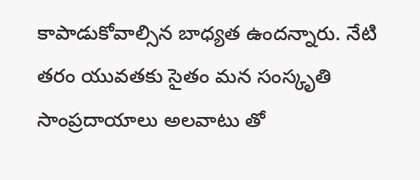కాపాడుకోవాల్సిన బాధ్యత ఉందన్నారు. నేటి తరం యువతకు సైతం మన సంస్కృతి సాంప్రదాయాలు అలవాటు తో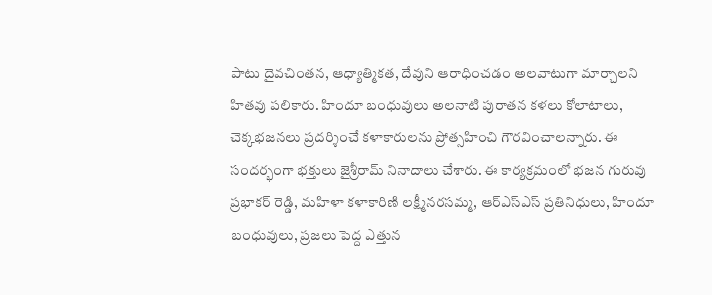పాటు దైవచింతన, ఆధ్యాత్మికత, దేవుని ఆరాధించడం అలవాటుగా మార్చాలని హితవు పలికారు. హిందూ బంధువులు అలనాటి పురాతన కళలు కోలాటాలు, చెక్కభజనలు ప్రదర్శించే కళాకారులను ప్రోత్సహించి గౌరవించాలన్నారు. ఈ సందర్భంగా భక్తులు జైశ్రీరామ్ నినాదాలు చేశారు. ఈ కార్యక్రమంలో భజన గురువు ప్రభాకర్ రెడ్డి, మహిళా కళాకారిణి లక్ష్మీనరసమ్మ, ఆర్ఎస్ఎస్ ప్రతినిధులు, హిందూ బంధువులు, ప్రజలు పెద్ద ఎత్తున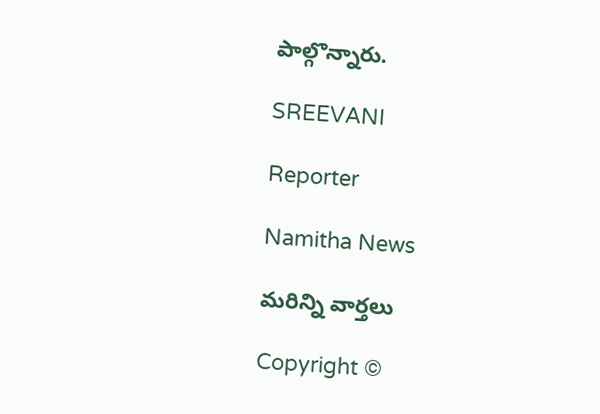పాల్గొన్నారు.

SREEVANI

Reporter

Namitha News

మరిన్ని వార్తలు

Copyright ©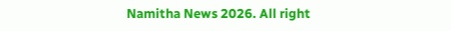Namitha News 2026. All right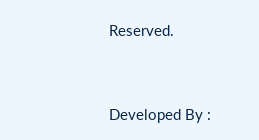Reserved.



Developed By :